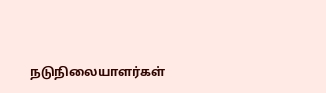நடுநிலையாளர்கள்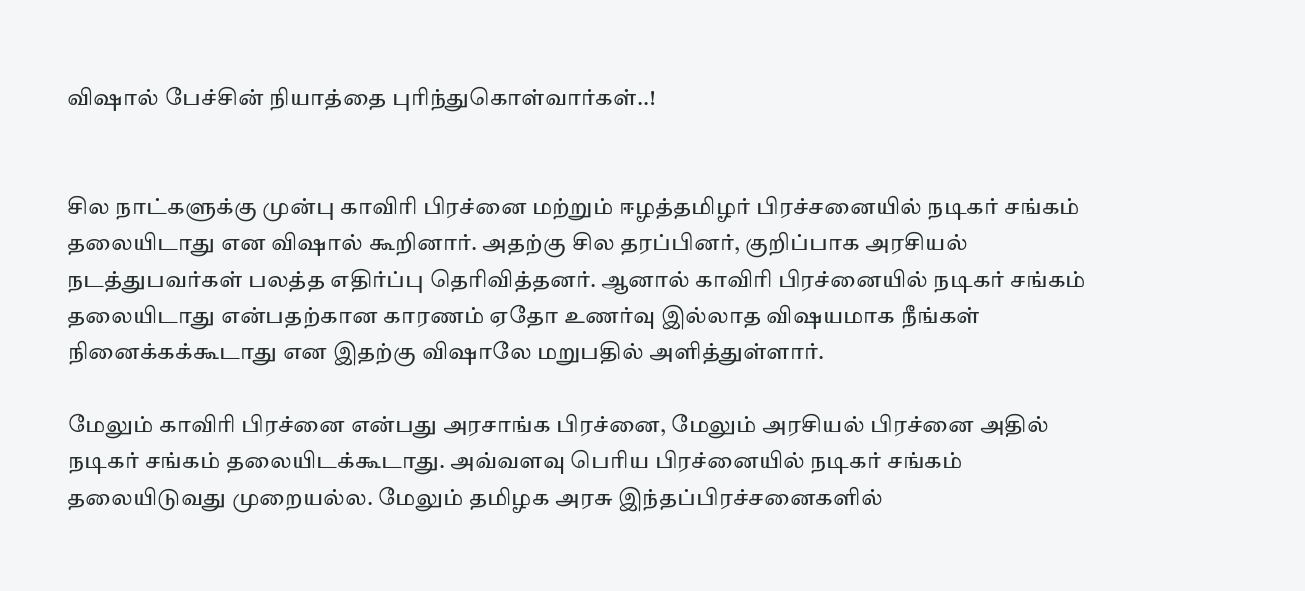விஷால் பேச்சின் நியாத்தை புரிந்துகொள்வார்கள்..!


சில நாட்களுக்கு முன்பு காவிரி பிரச்னை மற்றும் ஈழத்தமிழர் பிரச்சனையில் நடிகர் சங்கம் தலையிடாது என விஷால் கூறினார். அதற்கு சில தரப்பினர், குறிப்பாக அரசியல் நடத்துபவர்கள் பலத்த எதிர்ப்பு தெரிவித்தனர். ஆனால் காவிரி பிரச்னையில் நடிகர் சங்கம் தலையிடாது என்பதற்கான காரணம் ஏதோ உணர்வு இல்லாத விஷயமாக நீங்கள் நினைக்கக்கூடாது என இதற்கு விஷாலே மறுபதில் அளித்துள்ளார்.

மேலும் காவிரி பிரச்னை என்பது அரசாங்க பிரச்னை, மேலும் அரசியல் பிரச்னை அதில் நடிகர் சங்கம் தலையிடக்கூடாது. அவ்வளவு பெரிய பிரச்னையில் நடிகர் சங்கம் தலையிடுவது முறையல்ல. மேலும் தமிழக அரசு இந்தப்பிரச்சனைகளில்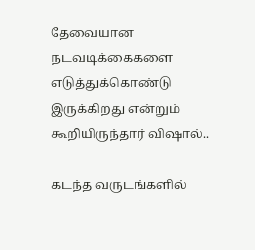தேவையான நடவடிக்கைகளை எடுத்துக்கொண்டு இருக்கிறது என்றும் கூறியிருந்தார் விஷால்..

கடந்த வருடங்களில்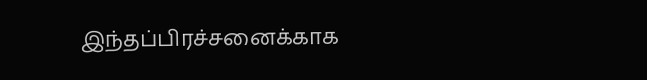இந்தப்பிரச்சனைக்காக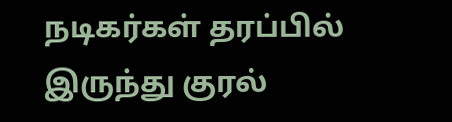நடிகர்கள் தரப்பில் இருந்து குரல்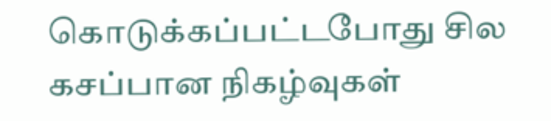கொடுக்கப்பட்டபோது சில கசப்பான நிகழ்வுகள்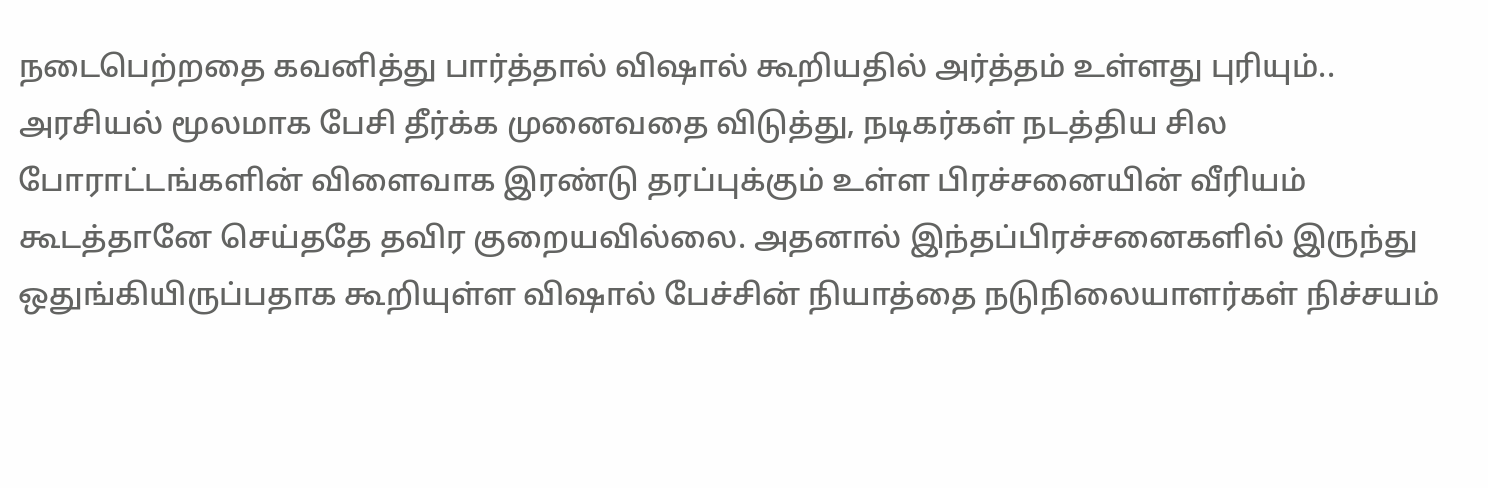நடைபெற்றதை கவனித்து பார்த்தால் விஷால் கூறியதில் அர்த்தம் உள்ளது புரியும்.. அரசியல் மூலமாக பேசி தீர்க்க முனைவதை விடுத்து, நடிகர்கள் நடத்திய சில போராட்டங்களின் விளைவாக இரண்டு தரப்புக்கும் உள்ள பிரச்சனையின் வீரியம் கூடத்தானே செய்ததே தவிர குறையவில்லை. அதனால் இந்தப்பிரச்சனைகளில் இருந்து ஒதுங்கியிருப்பதாக கூறியுள்ள விஷால் பேச்சின் நியாத்தை நடுநிலையாளர்கள் நிச்சயம்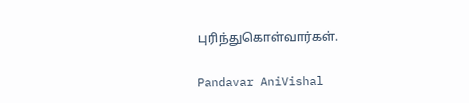புரிந்துகொள்வார்கள்.

Pandavar AniVishal